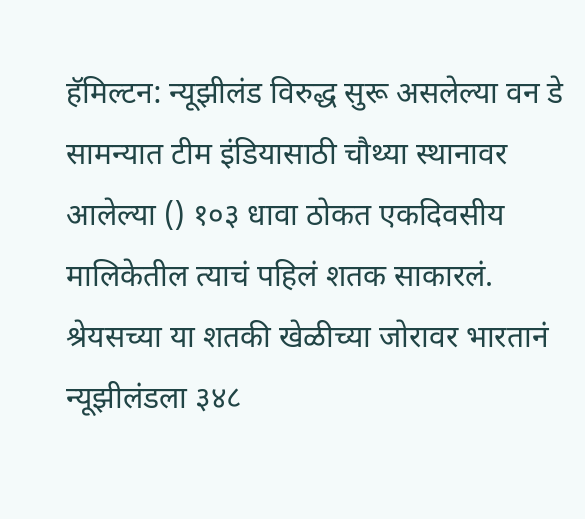हॅमिल्टन: न्यूझीलंड विरुद्ध सुरू असलेल्या वन डे सामन्यात टीम इंडियासाठी चौथ्या स्थानावर आलेल्या () १०३ धावा ठोकत एकदिवसीय मालिकेतील त्याचं पहिलं शतक साकारलं. श्रेयसच्या या शतकी खेळीच्या जोरावर भारतानं न्यूझीलंडला ३४८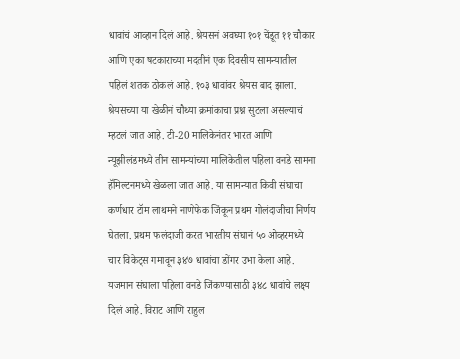धावांचं आव्हान दिलं आहे. श्रेयसनं अवघ्या १०१ चेंडूत ११ चौकार आणि एका षटकाराच्या मदतीनं एक दिवसीय सामन्यातील पहिलं शतक ठोकलं आहे. १०३ धावांवर श्रेयस बाद झाला. श्रेयसच्या या खेळीनं चौथ्या क्रमांकाचा प्रश्न सुटला असल्याचं म्हटलं जात आहे. टी-20 मालिकेनंतर भारत आणि न्यूझीलंडमध्ये तीन सामन्यांच्या मालिकेतील पहिला वनडे सामना हॅमिल्टनमध्ये खेळला जात आहे. या सामन्यात किवी संघाचा कर्णधार टॉम लाथमने नाणेफेक जिंकून प्रथम गोलंदाजीचा निर्णय घेतला. प्रथम फलंदाजी करत भारतीय संघानं ५० ओव्हरमध्ये चार विकेट्स गमावून ३४७ धावांचा डोंगर उभा केला आहे. यजमान संघाला पहिला वनडे जिंकण्यासाठी ३४८ धावांचे लक्ष्य दिलं आहे. विराट आणि राहुल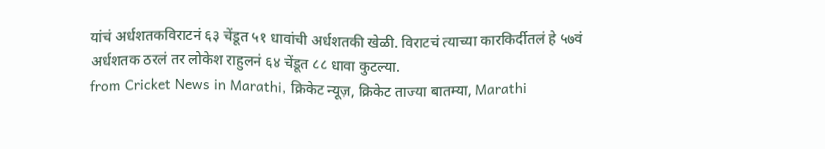यांचं अर्धशतकविराटनं ६३ चेंडूत ५१ धावांची अर्धशतकी खेळी. विराटचं त्याच्या कारकिर्दीतलं हे ५७वं अर्धशतक ठरलं तर लोकेश राहुलनं ६४ चेंडूत ८८ धावा कुटल्या.
from Cricket News in Marathi, क्रिकेट न्यूज़, क्रिकेट ताज्या बातम्या, Marathi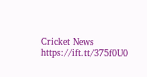Cricket News https://ift.tt/375f0U0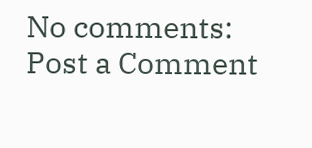No comments:
Post a Comment